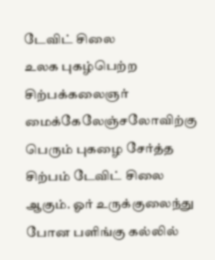டேவிட் சிலை
உலக புகழ்பெற்ற சிற்பக்கலைஞர் மைக்கேலேஞ்சலோவிற்கு பெரும் புகழை சேர்த்த சிற்பம் டேவிட் சிலை ஆகும். ஓர் உருக்குலைந்து போன பளிங்கு கல்லில்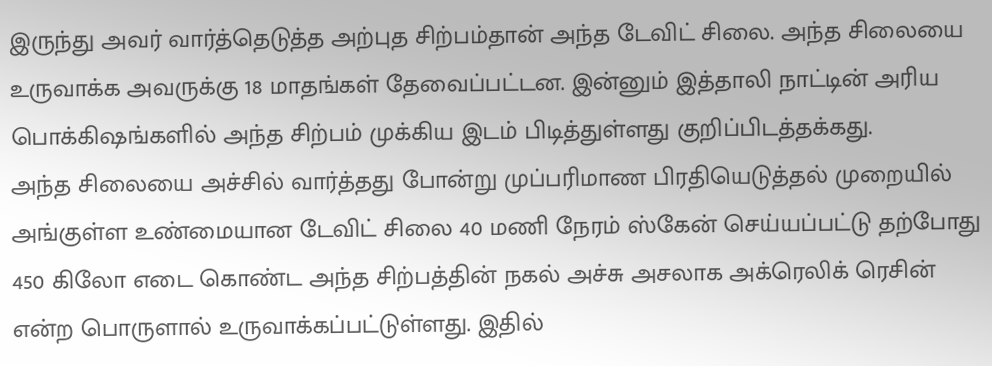இருந்து அவர் வார்த்தெடுத்த அற்புத சிற்பம்தான் அந்த டேவிட் சிலை. அந்த சிலையை உருவாக்க அவருக்கு 18 மாதங்கள் தேவைப்பட்டன. இன்னும் இத்தாலி நாட்டின் அரிய பொக்கிஷங்களில் அந்த சிற்பம் முக்கிய இடம் பிடித்துள்ளது குறிப்பிடத்தக்கது.
அந்த சிலையை அச்சில் வார்த்தது போன்று முப்பரிமாண பிரதியெடுத்தல் முறையில் அங்குள்ள உண்மையான டேவிட் சிலை 40 மணி நேரம் ஸ்கேன் செய்யப்பட்டு தற்போது 450 கிலோ எடை கொண்ட அந்த சிற்பத்தின் நகல் அச்சு அசலாக அக்ரெலிக் ரெசின் என்ற பொருளால் உருவாக்கப்பட்டுள்ளது. இதில்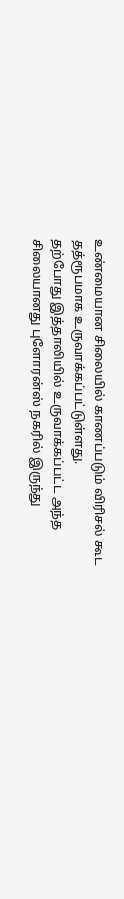உண்மையான சிலையில் காணப்படும் விரிசல் கூட தத்ரூபமாக உருவாக்கப்பட்டுள்ளது.
தற்போது இத்தாலியில் உருவாக்கப்பட்ட அந்த சிலையானது புளோரன்ஸ் நகரில் இருந்து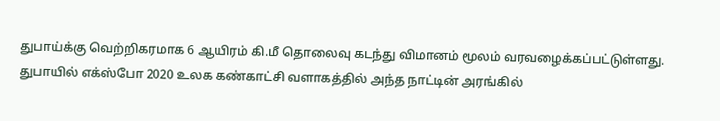துபாய்க்கு வெற்றிகரமாக 6 ஆயிரம் கி.மீ தொலைவு கடந்து விமானம் மூலம் வரவழைக்கப்பட்டுள்ளது. துபாயில் எக்ஸ்போ 2020 உலக கண்காட்சி வளாகத்தில் அந்த நாட்டின் அரங்கில்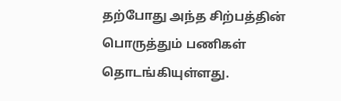தற்போது அந்த சிற்பத்தின் பொருத்தும் பணிகள் தொடங்கியுள்ளது.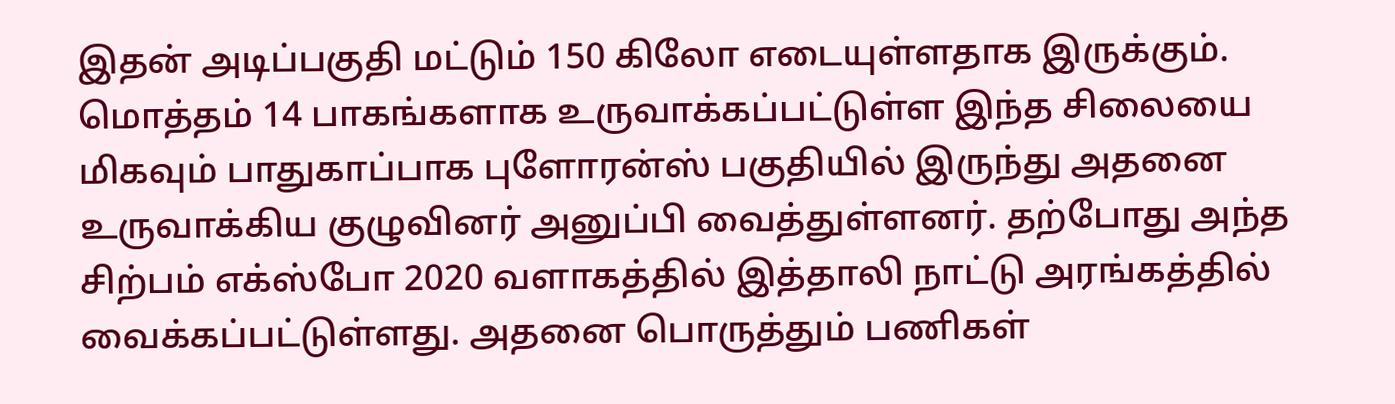இதன் அடிப்பகுதி மட்டும் 150 கிலோ எடையுள்ளதாக இருக்கும். மொத்தம் 14 பாகங்களாக உருவாக்கப்பட்டுள்ள இந்த சிலையை மிகவும் பாதுகாப்பாக புளோரன்ஸ் பகுதியில் இருந்து அதனை உருவாக்கிய குழுவினர் அனுப்பி வைத்துள்ளனர். தற்போது அந்த சிற்பம் எக்ஸ்போ 2020 வளாகத்தில் இத்தாலி நாட்டு அரங்கத்தில் வைக்கப்பட்டுள்ளது. அதனை பொருத்தும் பணிகள்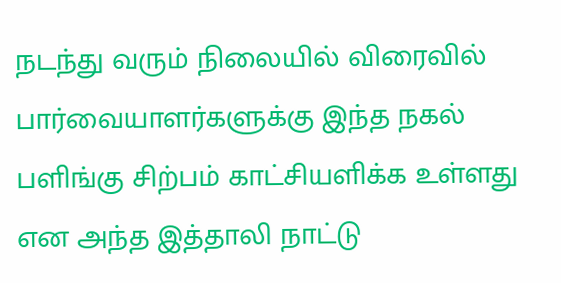நடந்து வரும் நிலையில் விரைவில் பார்வையாளர்களுக்கு இந்த நகல் பளிங்கு சிற்பம் காட்சியளிக்க உள்ளது என அந்த இத்தாலி நாட்டு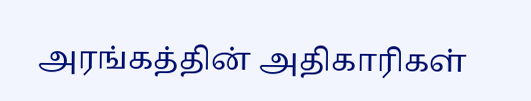அரங்கத்தின் அதிகாரிகள்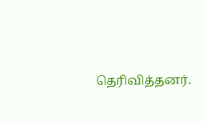தெரிவித்தனர்.